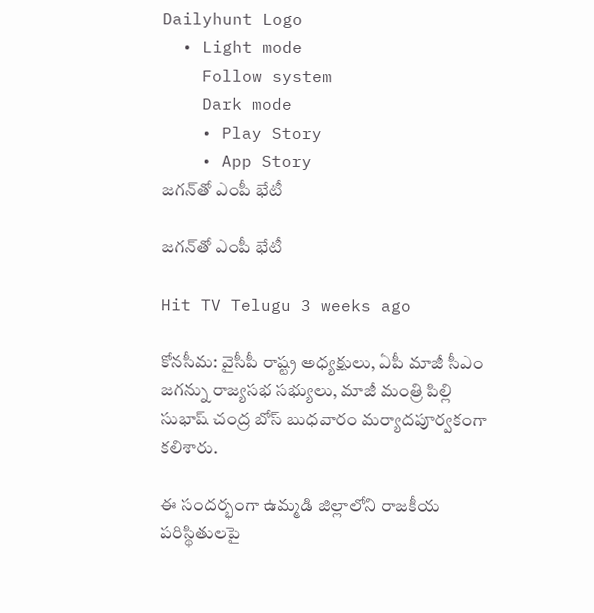Dailyhunt Logo
  • Light mode
    Follow system
    Dark mode
    • Play Story
    • App Story
జగన్‌తో ఎంపీ భేటీ

జగన్‌తో ఎంపీ భేటీ

Hit TV Telugu 3 weeks ago

కోనసీమ: వైసీపీ రాష్ట్ర అధ్యక్షులు, ఏపీ మాజీ సీఎం జగన్ను రాజ్యసభ సభ్యులు, మాజీ మంత్రి పిల్లి సుభాష్ చంద్ర బోస్ బుధవారం మర్యాదపూర్వకంగా కలిశారు.

ఈ సందర్భంగా ఉమ్మడి జిల్లాలోని రాజకీయ పరిస్థితులపై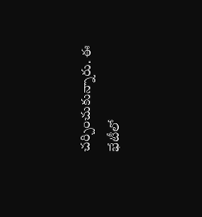చర్చించుకున్నారు. ఈ భేటీలో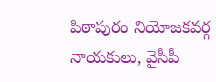పిఠాపురం నియోజకవర్గ నాయకులు, వైసీపీ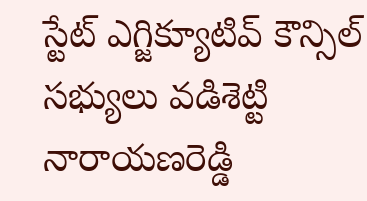స్టేట్ ఎగ్జిక్యూటివ్ కౌన్సిల్ సభ్యులు వడిశెట్టి నారాయణరెడ్డి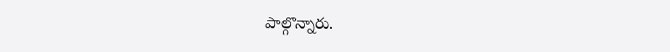పాల్గొన్నారు.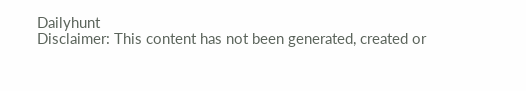Dailyhunt
Disclaimer: This content has not been generated, created or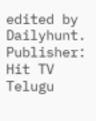edited by Dailyhunt. Publisher: Hit TV Telugu